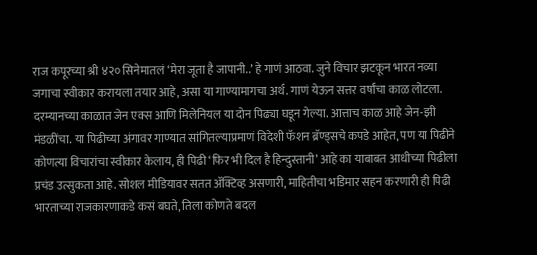राज कपूरच्या श्री ४२० सिनेमातलं ‘मेरा जूता है जापानी..’ हे गाणं आठवा. जुने विचार झटकून भारत नव्या जगाचा स्वीकार करायला तयार आहे, असा या गाण्यामागचा अर्थ. गाणं येऊन सत्तर वर्षांचा काळ लोटला. दरम्यानच्या काळात जेन एक्स आणि मिलेनियल या दोन पिढ्या घडून गेल्या. आत्ताच काळ आहे जेन-झी मंडळींचा. या पिढीच्या अंगावर गाण्यात सांगितल्याप्रमाणं विदेशी फॅशन ब्रॅण्ड्सचे कपडे आहेत, पण या पिढीने कोणत्या विचारांचा स्वीकार केलाय, ही पिढी ‘फिर भी दिल है हिन्दुस्तानी’ आहे का याबाबत आधीच्या पिढीला प्रचंड उत्सुकता आहे. सोशल मीडियावर सतत ॲक्टिव्ह असणारी, माहितीचा भडिमार सहन करणारी ही पिढी भारताच्या राजकारणाकडे कसं बघते, तिला कोणते बदल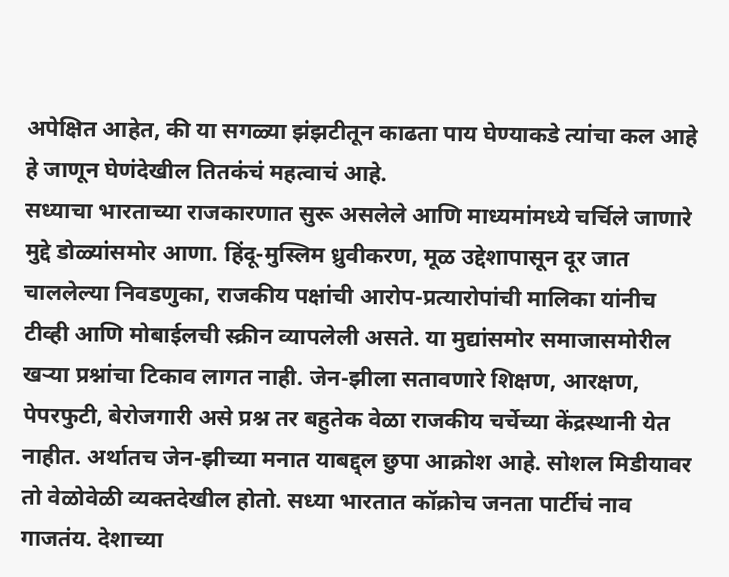अपेक्षित आहेत, की या सगळ्या झंझटीतून काढता पाय घेण्याकडे त्यांचा कल आहे हे जाणून घेणंदेखील तितकंचं महत्वाचं आहे.
सध्याचा भारताच्या राजकारणात सुरू असलेले आणि माध्यमांमध्ये चर्चिले जाणारे मुद्दे डोळ्यांसमोर आणा. हिंदू-मुस्लिम ध्रुवीकरण, मूळ उद्देशापासून दूर जात चाललेल्या निवडणुका, राजकीय पक्षांची आरोप-प्रत्यारोपांची मालिका यांनीच टीव्ही आणि मोबाईलची स्क्रीन व्यापलेली असते. या मुद्यांसमोर समाजासमोरील खऱ्या प्रश्नांचा टिकाव लागत नाही. जेन-झीला सतावणारे शिक्षण, आरक्षण, पेपरफुटी, बेरोजगारी असे प्रश्न तर बहुतेक वेळा राजकीय चर्चेच्या केंद्रस्थानी येत नाहीत. अर्थातच जेन-झीच्या मनात याबद्द्ल छुपा आक्रोश आहे. सोशल मिडीयावर तो वेळोवेळी व्यक्तदेखील होतो. सध्या भारतात कॉक्रोच जनता पार्टीचं नाव गाजतंय. देशाच्या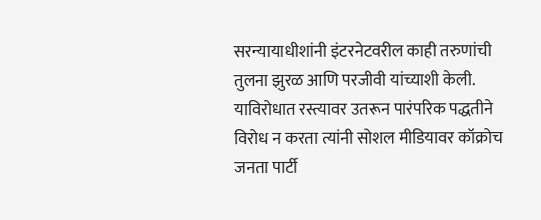सरन्यायाधीशांनी इंटरनेटवरील काही तरुणांची तुलना झुरळ आणि परजीवी यांच्याशी केली. याविरोधात रस्त्यावर उतरून पारंपरिक पद्धतीने विरोध न करता त्यांनी सोशल मीडियावर कॉक्रोच जनता पार्टी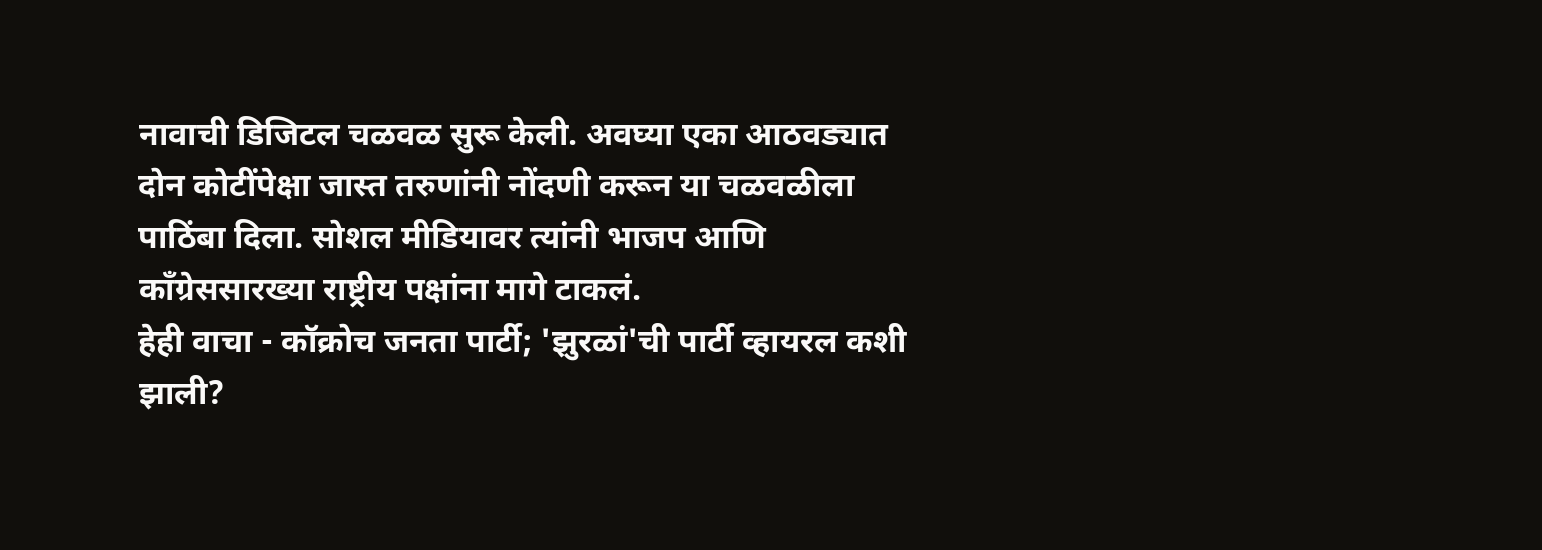नावाची डिजिटल चळवळ सुरू केली. अवघ्या एका आठवड्यात दोन कोटींपेक्षा जास्त तरुणांनी नोंदणी करून या चळवळीला पाठिंबा दिला. सोशल मीडियावर त्यांनी भाजप आणि काँग्रेससारख्या राष्ट्रीय पक्षांना मागे टाकलं.
हेही वाचा - कॉक्रोच जनता पार्टी; 'झुरळां'ची पार्टी व्हायरल कशी झाली?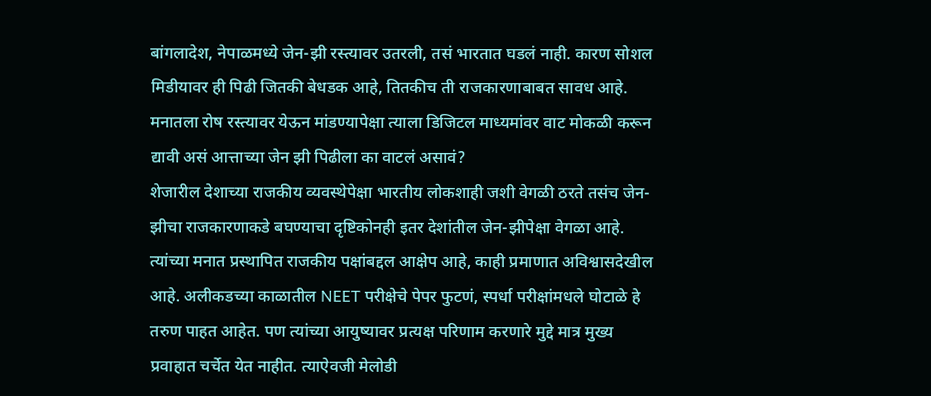बांगलादेश, नेपाळमध्ये जेन-झी रस्त्यावर उतरली, तसं भारतात घडलं नाही. कारण सोशल मिडीयावर ही पिढी जितकी बेधडक आहे, तितकीच ती राजकारणाबाबत सावध आहे. मनातला रोष रस्त्यावर येऊन मांडण्यापेक्षा त्याला डिजिटल माध्यमांवर वाट मोकळी करून द्यावी असं आत्ताच्या जेन झी पिढीला का वाटलं असावं?
शेजारील देशाच्या राजकीय व्यवस्थेपेक्षा भारतीय लोकशाही जशी वेगळी ठरते तसंच जेन-झीचा राजकारणाकडे बघण्याचा दृष्टिकोनही इतर देशांतील जेन-झीपेक्षा वेगळा आहे. त्यांच्या मनात प्रस्थापित राजकीय पक्षांबद्दल आक्षेप आहे, काही प्रमाणात अविश्वासदेखील आहे. अलीकडच्या काळातील NEET परीक्षेचे पेपर फुटणं, स्पर्धा परीक्षांमधले घोटाळे हे तरुण पाहत आहेत. पण त्यांच्या आयुष्यावर प्रत्यक्ष परिणाम करणारे मुद्दे मात्र मुख्य प्रवाहात चर्चेत येत नाहीत. त्याऐवजी मेलोडी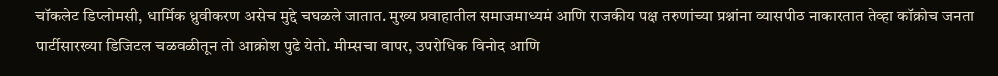चॉकलेट डिप्लोमसी, धार्मिक ध्रुवीकरण असेच मुद्दे चघळले जातात. मुख्य प्रवाहातील समाजमाध्यमं आणि राजकीय पक्ष तरुणांच्या प्रश्नांना व्यासपीठ नाकारतात तेव्हा कॉक्रोच जनता पार्टीसारख्या डिजिटल चळवळीतून तो आक्रोश पुढे येतो. मीम्सचा वापर, उपरोधिक विनोद आणि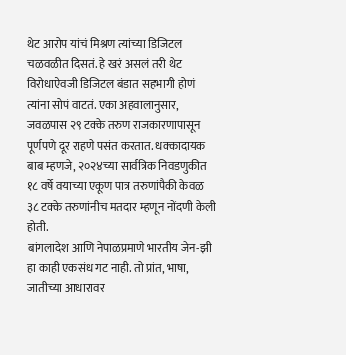थेट आरोप यांचं मिश्रण त्यांच्या डिजिटल चळवळीत दिसतं. हे खरं असलं तरी थेट विरोधाऐवजी डिजिटल बंडात सहभागी होणं त्यांना सोपं वाटतं. एका अहवालानुसार, जवळपास २९ टक्के तरुण राजकारणापासून पूर्णपणे दूर राहणे पसंत करतात. धक्कादायक बाब म्हणजे, २०२४च्या सार्वत्रिक निवडणुकीत १८ वर्षे वयाच्या एकूण पात्र तरुणांपैकी केवळ ३८ टक्के तरुणांनीच मतदार म्हणून नोंदणी केली होती.
बांगलादेश आणि नेपाळप्रमाणे भारतीय जेन-झी हा काही एकसंध गट नाही. तो प्रांत, भाषा, जातीच्या आधारावर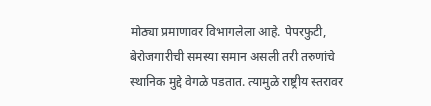मोठ्या प्रमाणावर विभागलेला आहे. पेपरफुटी, बेरोजगारीची समस्या समान असली तरी तरुणांचे स्थानिक मुद्दे वेगळे पडतात. त्यामुळे राष्ट्रीय स्तरावर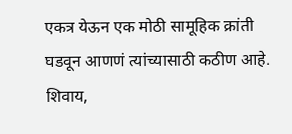एकत्र येऊन एक मोठी सामूहिक क्रांती घडवून आणणं त्यांच्यासाठी कठीण आहे. शिवाय,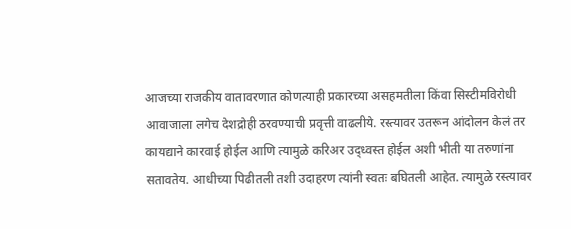आजच्या राजकीय वातावरणात कोणत्याही प्रकारच्या असहमतीला किंवा सिस्टीमविरोधी आवाजाला लगेच देशद्रोही ठरवण्याची प्रवृत्ती वाढलीये. रस्त्यावर उतरून आंदोलन केलं तर कायद्याने कारवाई होईल आणि त्यामुळे करिअर उद्ध्वस्त होईल अशी भीती या तरुणांना सतावतेय. आधीच्या पिढीतली तशी उदाहरण त्यांनी स्वतः बघितली आहेत. त्यामुळे रस्त्यावर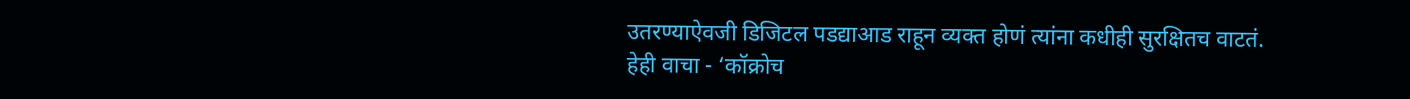उतरण्याऐवजी डिजिटल पडद्याआड राहून व्यक्त होणं त्यांना कधीही सुरक्षितच वाटतं.
हेही वाचा - ‘कॉक्रोच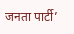जनता पार्टी’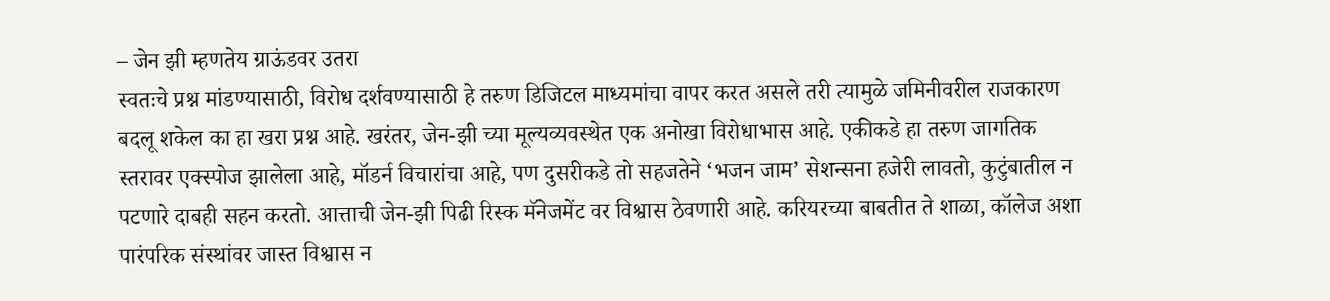– जेन झी म्हणतेय ग्राऊंडवर उतरा
स्वतःचे प्रश्न मांडण्यासाठी, विरोध दर्शवण्यासाठी हे तरुण डिजिटल माध्यमांचा वापर करत असले तरी त्यामुळे जमिनीवरील राजकारण बदलू शकेल का हा खरा प्रश्न आहे. खरंतर, जेन-झी च्या मूल्यव्यवस्थेत एक अनोखा विरोधाभास आहे. एकीकडे हा तरुण जागतिक स्तरावर एक्स्पोज झालेला आहे, मॉडर्न विचारांचा आहे, पण दुसरीकडे तो सहजतेने ‘भजन जाम’ सेशन्सना हजेरी लावतो, कुटुंबातील न पटणारे दाबही सहन करतो. आत्ताची जेन-झी पिढी रिस्क मॅनेजमेंट वर विश्वास ठेवणारी आहे. करियरच्या बाबतीत ते शाळा, कॉलेज अशा पारंपरिक संस्थांवर जास्त विश्वास न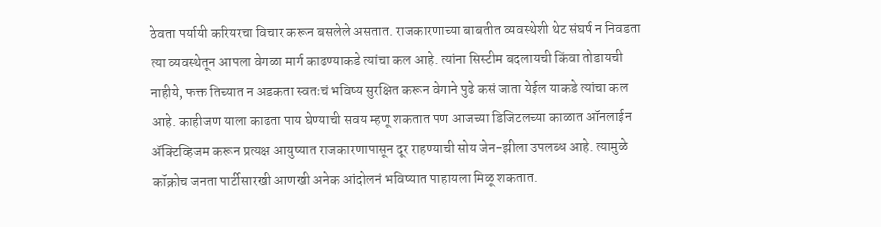ठेवता पर्यायी करियरचा विचार करून बसलेले असतात. राजकारणाच्या बाबतीत व्यवस्थेशी थेट संघर्ष न निवडता त्या व्यवस्थेतून आपला वेगळा मार्ग काढण्याकडे त्यांचा कल आहे. त्यांना सिस्टीम बदलायची किंवा तोडायची नाहीये, फक्त तिच्यात न अडकता स्वतःचं भविष्य सुरक्षित करून वेगाने पुढे कसं जाता येईल याकडे त्यांचा कल आहे. काहीजण याला काढता पाय घेण्याची सवय म्हणू शकतात पण आजच्या डिजिटलच्या काळात ऑनलाईन ॲक्टिव्हिजम करून प्रत्यक्ष आयुष्यात राजकारणापासून दूर राहण्याची सोय जेन-झीला उपलब्ध आहे. त्यामुळे कॉक्रोच जनता पार्टीसारखी आणखी अनेक आंदोलनं भविष्यात पाहायला मिळू शकतात.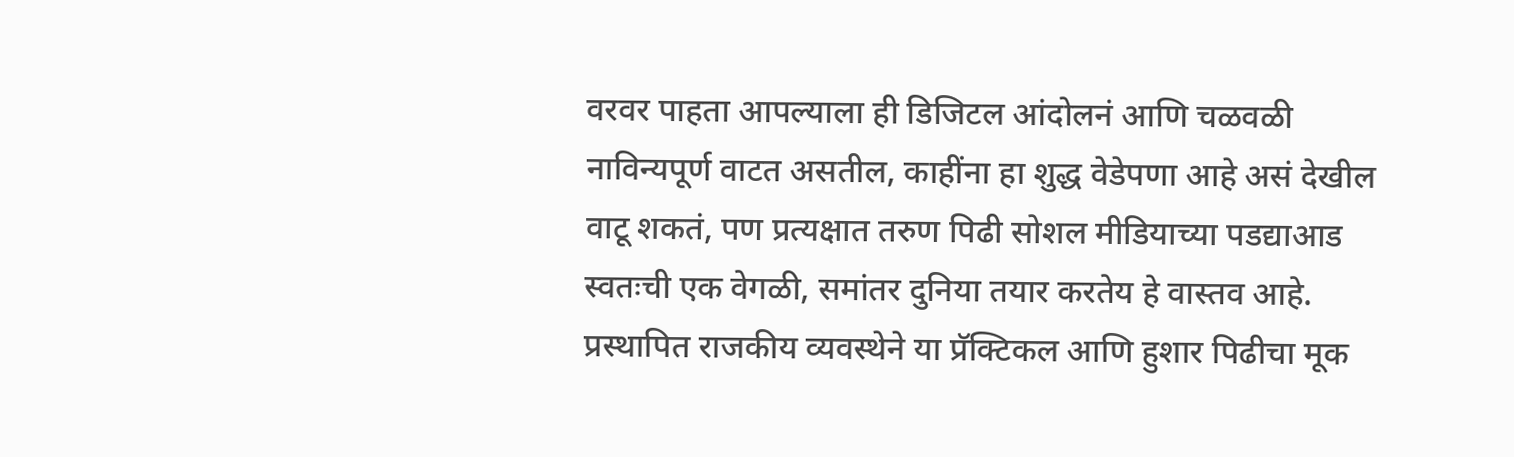वरवर पाहता आपल्याला ही डिजिटल आंदोलनं आणि चळवळी नाविन्यपूर्ण वाटत असतील, काहींना हा शुद्ध वेडेपणा आहे असं देखील वाटू शकतं, पण प्रत्यक्षात तरुण पिढी सोशल मीडियाच्या पडद्याआड स्वतःची एक वेगळी, समांतर दुनिया तयार करतेय हे वास्तव आहे. प्रस्थापित राजकीय व्यवस्थेने या प्रॅक्टिकल आणि हुशार पिढीचा मूक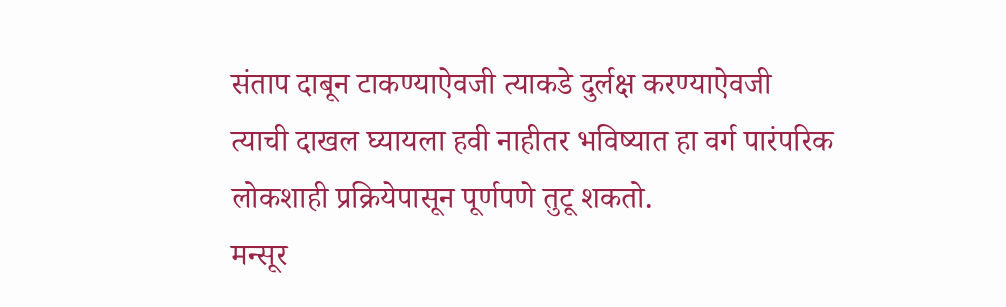संताप दाबून टाकण्याऐवजी त्याकडे दुर्लक्ष करण्याऐवजी त्याची दाखल घ्यायला हवी नाहीतर भविष्यात हा वर्ग पारंपरिक लोकशाही प्रक्रियेपासून पूर्णपणे तुटू शकतो.
मन्सूर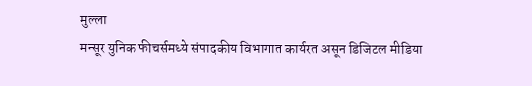मुल्ला
मन्सूर युनिक फीचर्समध्ये संपादकीय विभागात कार्यरत असून डिजिटल मीडिया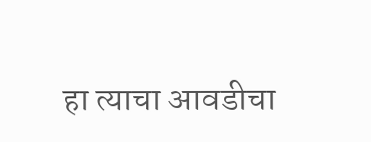हा त्याचा आवडीचा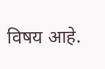विषय आहे.